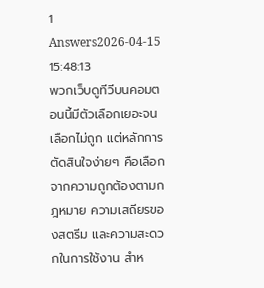1 Answers2026-04-15 15:48:13
พวกเว็บดูทีวีบนคอมตอนนี้มีตัวเลือกเยอะจนเลือกไม่ถูก แต่หลักการตัดสินใจง่ายๆ คือเลือกจากความถูกต้องตามกฎหมาย ความเสถียรของสตรีม และความสะดวกในการใช้งาน สำห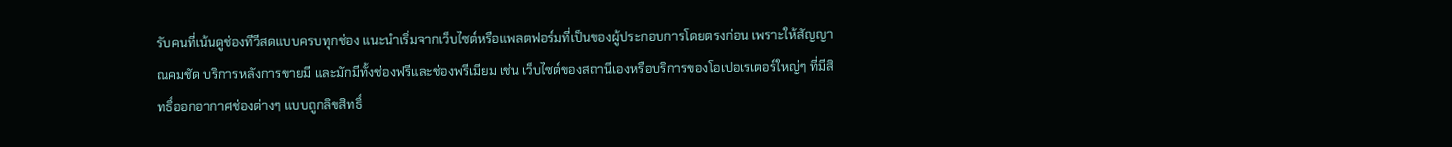รับคนที่เน้นดูช่องทีวีสดแบบครบทุกช่อง แนะนำเริ่มจากเว็บไซต์หรือแพลตฟอร์มที่เป็นของผู้ประกอบการโดยตรงก่อน เพราะให้สัญญาณคมชัด บริการหลังการขายมี และมักมีทั้งช่องฟรีและช่องพรีเมียม เช่น เว็บไซต์ของสถานีเองหรือบริการของโอเปอเรเตอร์ใหญ่ๆ ที่มีสิทธิ์ออกอากาศช่องต่างๆ แบบถูกลิขสิทธิ์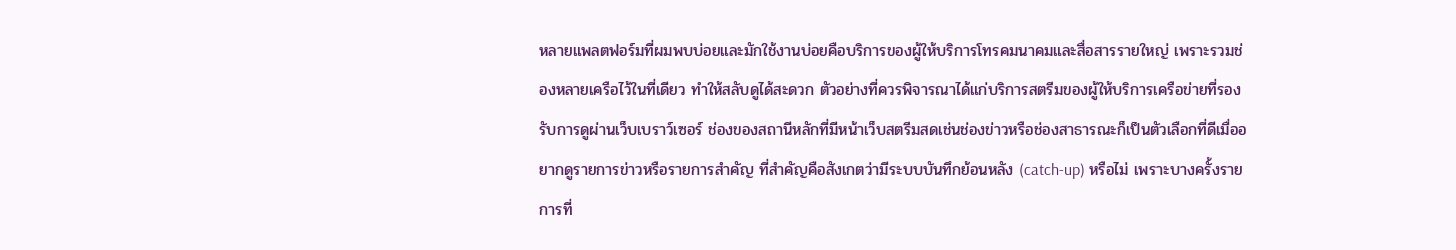หลายแพลตฟอร์มที่ผมพบบ่อยและมักใช้งานบ่อยคือบริการของผู้ให้บริการโทรคมนาคมและสื่อสารรายใหญ่ เพราะรวมช่องหลายเครือไว้ในที่เดียว ทำให้สลับดูได้สะดวก ตัวอย่างที่ควรพิจารณาได้แก่บริการสตรีมของผู้ให้บริการเครือข่ายที่รองรับการดูผ่านเว็บเบราว์เซอร์ ช่องของสถานีหลักที่มีหน้าเว็บสตรีมสดเช่นช่องข่าวหรือช่องสาธารณะก็เป็นตัวเลือกที่ดีเมื่ออยากดูรายการข่าวหรือรายการสำคัญ ที่สำคัญคือสังเกตว่ามีระบบบันทึกย้อนหลัง (catch-up) หรือไม่ เพราะบางครั้งรายการที่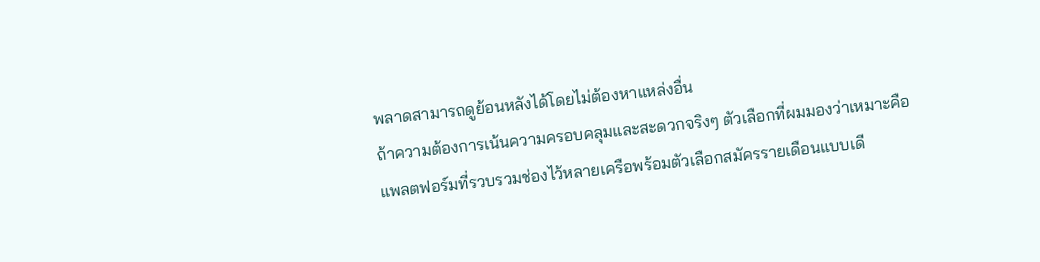พลาดสามารถดูย้อนหลังได้โดยไม่ต้องหาแหล่งอื่น
ถ้าความต้องการเน้นความครอบคลุมและสะดวกจริงๆ ตัวเลือกที่ผมมองว่าเหมาะคือแพลตฟอร์มที่รวบรวมช่องไว้หลายเครือพร้อมตัวเลือกสมัครรายเดือนแบบเดี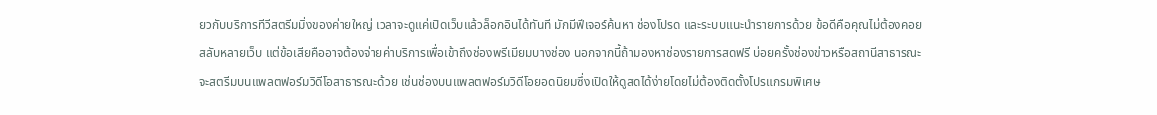ยวกับบริการทีวีสตรีมมิ่งของค่ายใหญ่ เวลาจะดูแค่เปิดเว็บแล้วล็อกอินได้ทันที มักมีฟีเจอร์ค้นหา ช่องโปรด และระบบแนะนำรายการด้วย ข้อดีคือคุณไม่ต้องคอยสลับหลายเว็บ แต่ข้อเสียคืออาจต้องจ่ายค่าบริการเพื่อเข้าถึงช่องพรีเมียมบางช่อง นอกจากนี้ถ้ามองหาช่องรายการสดฟรี บ่อยครั้งช่องข่าวหรือสถานีสาธารณะจะสตรีมบนแพลตฟอร์มวิดีโอสาธารณะด้วย เช่นช่องบนแพลตฟอร์มวิดีโอยอดนิยมซึ่งเปิดให้ดูสดได้ง่ายโดยไม่ต้องติดตั้งโปรแกรมพิเศษ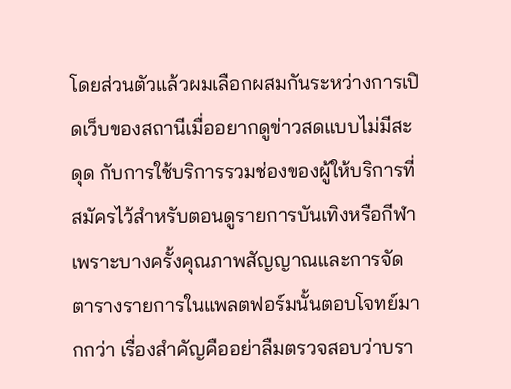โดยส่วนตัวแล้วผมเลือกผสมกันระหว่างการเปิดเว็บของสถานีเมื่ออยากดูข่าวสดแบบไม่มีสะดุด กับการใช้บริการรวมช่องของผู้ให้บริการที่สมัครไว้สำหรับตอนดูรายการบันเทิงหรือกีฬา เพราะบางครั้งคุณภาพสัญญาณและการจัดตารางรายการในแพลตฟอร์มนั้นตอบโจทย์มากกว่า เรื่องสำคัญคืออย่าลืมตรวจสอบว่าบรา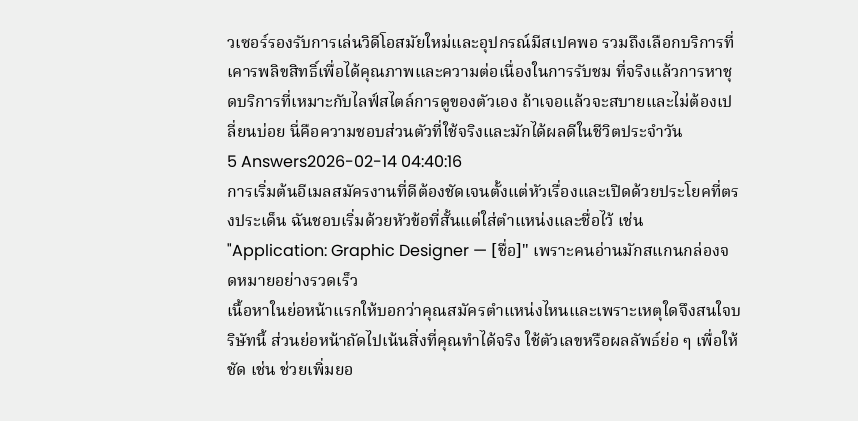วเซอร์รองรับการเล่นวิดีโอสมัยใหม่และอุปกรณ์มีสเปคพอ รวมถึงเลือกบริการที่เคารพลิขสิทธิ์เพื่อได้คุณภาพและความต่อเนื่องในการรับชม ที่จริงแล้วการหาชุดบริการที่เหมาะกับไลฟ์สไตล์การดูของตัวเอง ถ้าเจอแล้วจะสบายและไม่ต้องเปลี่ยนบ่อย นี่คือความชอบส่วนตัวที่ใช้จริงและมักได้ผลดีในชีวิตประจำวัน
5 Answers2026-02-14 04:40:16
การเริ่มต้นอีเมลสมัครงานที่ดีต้องชัดเจนตั้งแต่หัวเรื่องและเปิดด้วยประโยคที่ตรงประเด็น ฉันชอบเริ่มด้วยหัวข้อที่สั้นแต่ใส่ตำแหน่งและชื่อไว้ เช่น "Application: Graphic Designer — [ชื่อ]" เพราะคนอ่านมักสแกนกล่องจดหมายอย่างรวดเร็ว
เนื้อหาในย่อหน้าแรกให้บอกว่าคุณสมัครตำแหน่งไหนและเพราะเหตุใดจึงสนใจบริษัทนี้ ส่วนย่อหน้าถัดไปเน้นสิ่งที่คุณทำได้จริง ใช้ตัวเลขหรือผลลัพธ์ย่อ ๆ เพื่อให้ชัด เช่น ช่วยเพิ่มยอ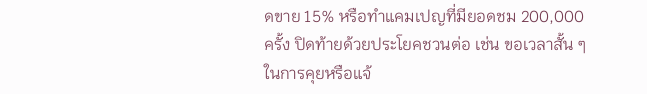ดขาย 15% หรือทำแคมเปญที่มียอดชม 200,000 ครั้ง ปิดท้ายด้วยประโยคชวนต่อ เช่น ขอเวลาสั้น ๆ ในการคุยหรือแจ้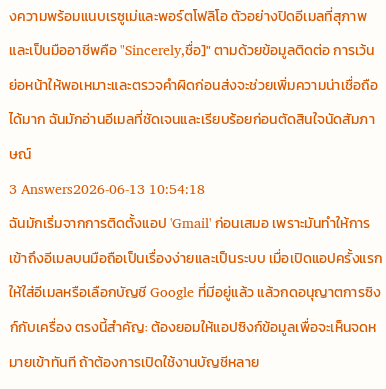งความพร้อมแนบเรซูเม่และพอร์ตโฟลิโอ ตัวอย่างปิดอีเมลที่สุภาพและเป็นมืออาชีพคือ "Sincerely,ชื่อ]" ตามด้วยข้อมูลติดต่อ การเว้นย่อหน้าให้พอเหมาะและตรวจคำผิดก่อนส่งจะช่วยเพิ่มความน่าเชื่อถือได้มาก ฉันมักอ่านอีเมลที่ชัดเจนและเรียบร้อยก่อนตัดสินใจนัดสัมภาษณ์
3 Answers2026-06-13 10:54:18
ฉันมักเริ่มจากการติดตั้งแอป 'Gmail' ก่อนเสมอ เพราะมันทำให้การเข้าถึงอีเมลบนมือถือเป็นเรื่องง่ายและเป็นระบบ เมื่อเปิดแอปครั้งแรก ให้ใส่อีเมลหรือเลือกบัญชี Google ที่มีอยู่แล้ว แล้วกดอนุญาตการซิงก์กับเครื่อง ตรงนี้สำคัญ: ต้องยอมให้แอปซิงก์ข้อมูลเพื่อจะเห็นจดหมายเข้าทันที ถ้าต้องการเปิดใช้งานบัญชีหลาย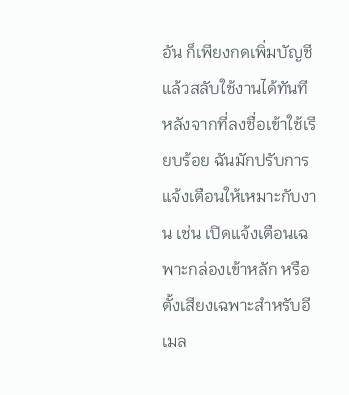อัน ก็เพียงกดเพิ่มบัญชีแล้วสลับใช้งานได้ทันที
หลังจากที่ลงชื่อเข้าใช้เรียบร้อย ฉันมักปรับการแจ้งเตือนให้เหมาะกับงาน เช่น เปิดแจ้งเตือนเฉพาะกล่องเข้าหลัก หรือตั้งเสียงเฉพาะสำหรับอีเมล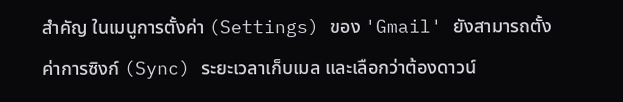สำคัญ ในเมนูการตั้งค่า (Settings) ของ 'Gmail' ยังสามารถตั้งค่าการซิงก์ (Sync) ระยะเวลาเก็บเมล และเลือกว่าต้องดาวน์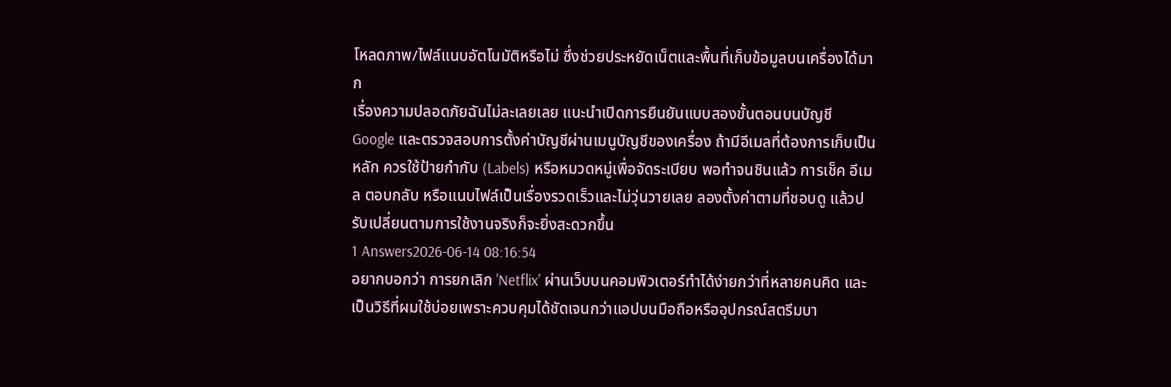โหลดภาพ/ไฟล์แนบอัตโนมัติหรือไม่ ซึ่งช่วยประหยัดเน็ตและพื้นที่เก็บข้อมูลบนเครื่องได้มาก
เรื่องความปลอดภัยฉันไม่ละเลยเลย แนะนำเปิดการยืนยันแบบสองขั้นตอนบนบัญชี Google และตรวจสอบการตั้งค่าบัญชีผ่านเมนูบัญชีของเครื่อง ถ้ามีอีเมลที่ต้องการเก็บเป็นหลัก ควรใช้ป้ายกำกับ (Labels) หรือหมวดหมู่เพื่อจัดระเบียบ พอทำจนชินแล้ว การเช็ค อีเมล ตอบกลับ หรือแนบไฟล์เป็นเรื่องรวดเร็วและไม่วุ่นวายเลย ลองตั้งค่าตามที่ชอบดู แล้วปรับเปลี่ยนตามการใช้งานจริงก็จะยิ่งสะดวกขึ้น
1 Answers2026-06-14 08:16:54
อยากบอกว่า การยกเลิก 'Netflix' ผ่านเว็บบนคอมพิวเตอร์ทำได้ง่ายกว่าที่หลายคนคิด และเป็นวิธีที่ผมใช้บ่อยเพราะควบคุมได้ชัดเจนกว่าแอปบนมือถือหรืออุปกรณ์สตรีมบา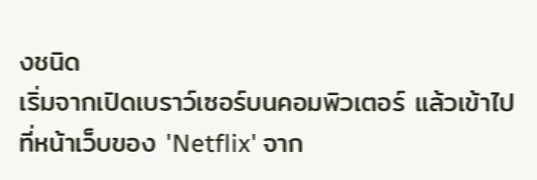งชนิด
เริ่มจากเปิดเบราว์เซอร์บนคอมพิวเตอร์ แล้วเข้าไปที่หน้าเว็บของ 'Netflix' จาก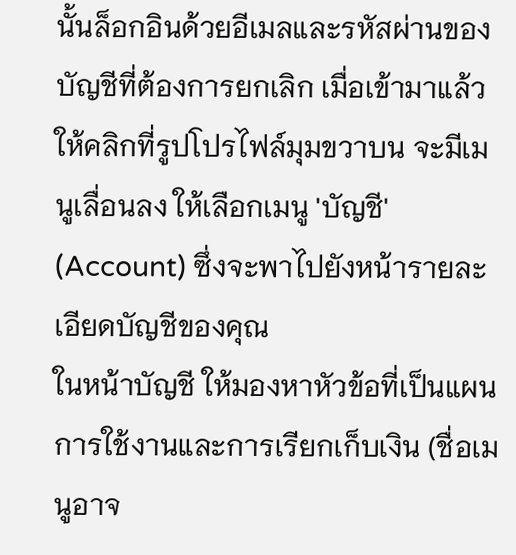นั้นล็อกอินด้วยอีเมลและรหัสผ่านของบัญชีที่ต้องการยกเลิก เมื่อเข้ามาแล้วให้คลิกที่รูปโปรไฟล์มุมขวาบน จะมีเมนูเลื่อนลง ให้เลือกเมนู 'บัญชี' (Account) ซึ่งจะพาไปยังหน้ารายละเอียดบัญชีของคุณ
ในหน้าบัญชี ให้มองหาหัวข้อที่เป็นแผนการใช้งานและการเรียกเก็บเงิน (ชื่อเมนูอาจ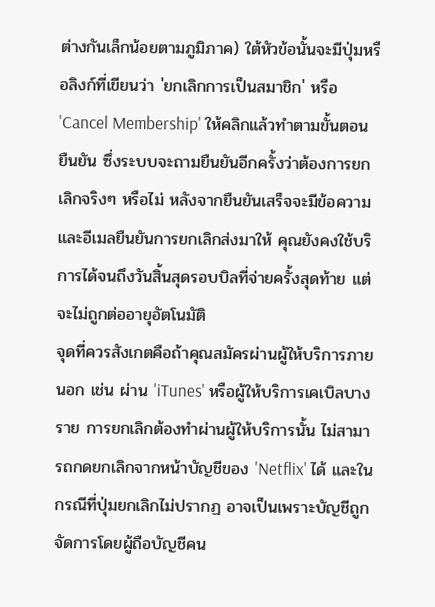ต่างกันเล็กน้อยตามภูมิภาค) ใต้หัวข้อนั้นจะมีปุ่มหรือลิงก์ที่เขียนว่า 'ยกเลิกการเป็นสมาชิก' หรือ 'Cancel Membership' ให้คลิกแล้วทำตามขั้นตอนยืนยัน ซึ่งระบบจะถามยืนยันอีกครั้งว่าต้องการยกเลิกจริงๆ หรือไม่ หลังจากยืนยันเสร็จจะมีข้อความและอีเมลยืนยันการยกเลิกส่งมาให้ คุณยังคงใช้บริการได้จนถึงวันสิ้นสุดรอบบิลที่จ่ายครั้งสุดท้าย แต่จะไม่ถูกต่ออายุอัตโนมัติ
จุดที่ควรสังเกตคือถ้าคุณสมัครผ่านผู้ให้บริการภายนอก เช่น ผ่าน 'iTunes' หรือผู้ให้บริการเคเบิลบางราย การยกเลิกต้องทำผ่านผู้ให้บริการนั้น ไม่สามารถกดยกเลิกจากหน้าบัญชีของ 'Netflix' ได้ และในกรณีที่ปุ่มยกเลิกไม่ปรากฏ อาจเป็นเพราะบัญชีถูกจัดการโดยผู้ถือบัญชีคน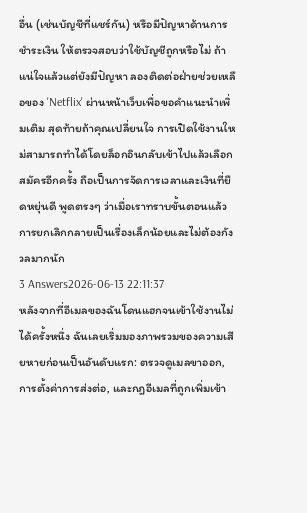อื่น (เช่นบัญชีที่แชร์กัน) หรือมีปัญหาด้านการชำระเงิน ให้ตรวจสอบว่าใช้บัญชีถูกหรือไม่ ถ้าแน่ใจแล้วแต่ยังมีปัญหา ลองติดต่อฝ่ายช่วยเหลือของ 'Netflix' ผ่านหน้าเว็บเพื่อขอคำแนะนำเพิ่มเติม สุดท้ายถ้าคุณเปลี่ยนใจ การเปิดใช้งานใหม่สามารถทำได้โดยล็อกอินกลับเข้าไปแล้วเลือกสมัครอีกครั้ง ถือเป็นการจัดการเวลาและเงินที่ยืดหยุ่นดี พูดตรงๆ ว่าเมื่อเราทราบขั้นตอนแล้ว การยกเลิกกลายเป็นเรื่องเล็กน้อยและไม่ต้องกังวลมากนัก
3 Answers2026-06-13 22:11:37
หลังจากที่อีเมลของฉันโดนแฮกจนเข้าใช้งานไม่ได้ครั้งหนึ่ง ฉันเลยเริ่มมองภาพรวมของความเสียหายก่อนเป็นอันดับแรก: ตรวจดูเมลขาออก, การตั้งค่าการส่งต่อ, และกฎอีเมลที่ถูกเพิ่มเข้า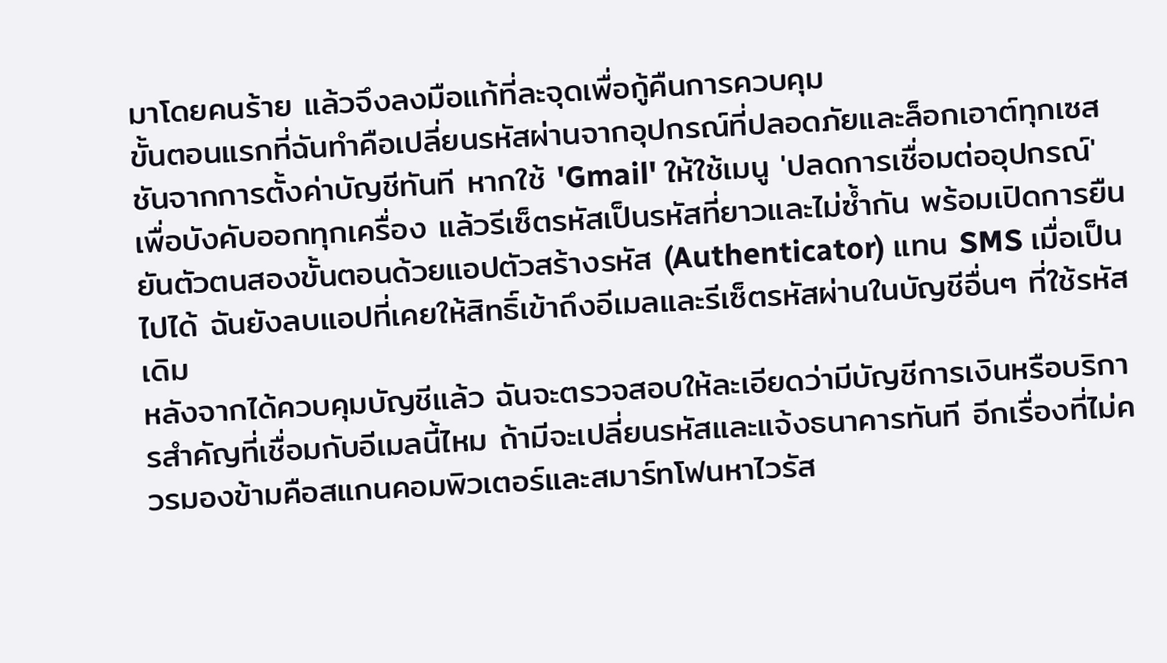มาโดยคนร้าย แล้วจึงลงมือแก้ที่ละจุดเพื่อกู้คืนการควบคุม
ขั้นตอนแรกที่ฉันทำคือเปลี่ยนรหัสผ่านจากอุปกรณ์ที่ปลอดภัยและล็อกเอาต์ทุกเซสชันจากการตั้งค่าบัญชีทันที หากใช้ 'Gmail' ให้ใช้เมนู 'ปลดการเชื่อมต่ออุปกรณ์' เพื่อบังคับออกทุกเครื่อง แล้วรีเซ็ตรหัสเป็นรหัสที่ยาวและไม่ซ้ำกัน พร้อมเปิดการยืนยันตัวตนสองขั้นตอนด้วยแอปตัวสร้างรหัส (Authenticator) แทน SMS เมื่อเป็นไปได้ ฉันยังลบแอปที่เคยให้สิทธิ์เข้าถึงอีเมลและรีเซ็ตรหัสผ่านในบัญชีอื่นๆ ที่ใช้รหัสเดิม
หลังจากได้ควบคุมบัญชีแล้ว ฉันจะตรวจสอบให้ละเอียดว่ามีบัญชีการเงินหรือบริการสำคัญที่เชื่อมกับอีเมลนี้ไหม ถ้ามีจะเปลี่ยนรหัสและแจ้งธนาคารทันที อีกเรื่องที่ไม่ควรมองข้ามคือสแกนคอมพิวเตอร์และสมาร์ทโฟนหาไวรัส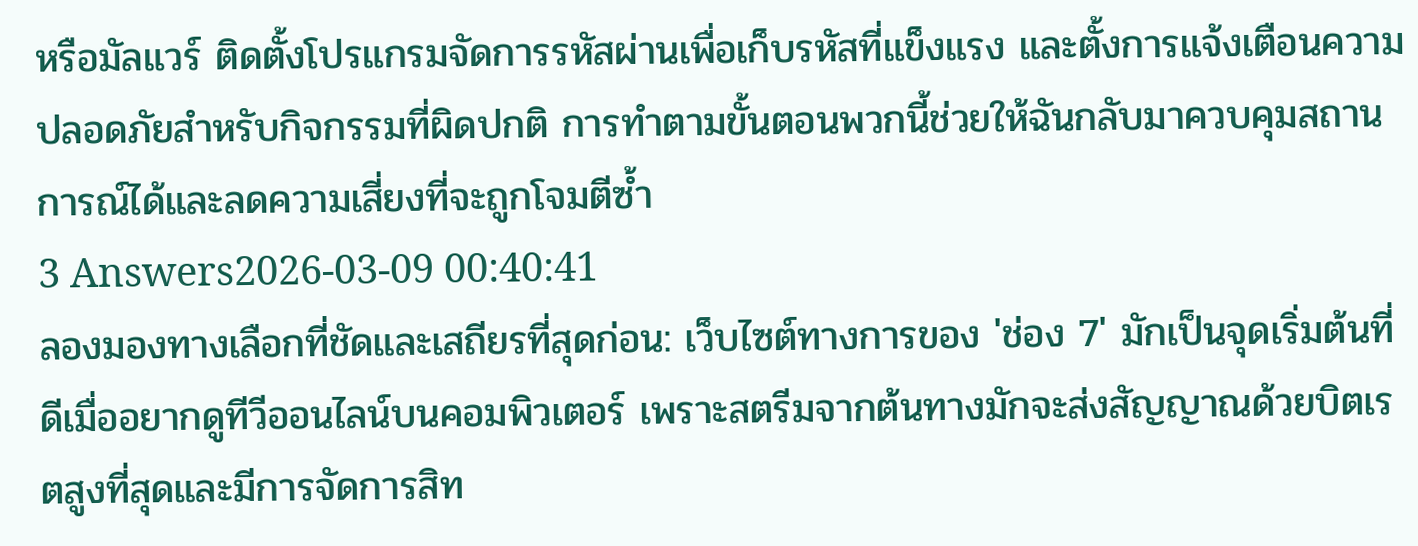หรือมัลแวร์ ติดตั้งโปรแกรมจัดการรหัสผ่านเพื่อเก็บรหัสที่แข็งแรง และตั้งการแจ้งเตือนความปลอดภัยสำหรับกิจกรรมที่ผิดปกติ การทำตามขั้นตอนพวกนี้ช่วยให้ฉันกลับมาควบคุมสถานการณ์ได้และลดความเสี่ยงที่จะถูกโจมตีซ้ำ
3 Answers2026-03-09 00:40:41
ลองมองทางเลือกที่ชัดและเสถียรที่สุดก่อน: เว็บไซต์ทางการของ 'ช่อง 7' มักเป็นจุดเริ่มต้นที่ดีเมื่ออยากดูทีวีออนไลน์บนคอมพิวเตอร์ เพราะสตรีมจากต้นทางมักจะส่งสัญญาณด้วยบิตเรตสูงที่สุดและมีการจัดการสิท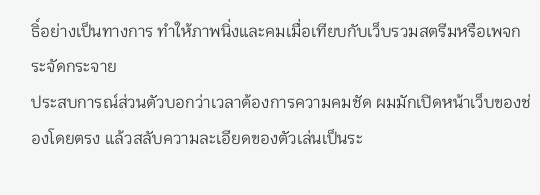ธิ์อย่างเป็นทางการ ทำให้ภาพนิ่งและคมเมื่อเทียบกับเว็บรวมสตรีมหรือเพจกระจัดกระจาย
ประสบการณ์ส่วนตัวบอกว่าเวลาต้องการความคมชัด ผมมักเปิดหน้าเว็บของช่องโดยตรง แล้วสลับความละเอียดของตัวเล่นเป็นระ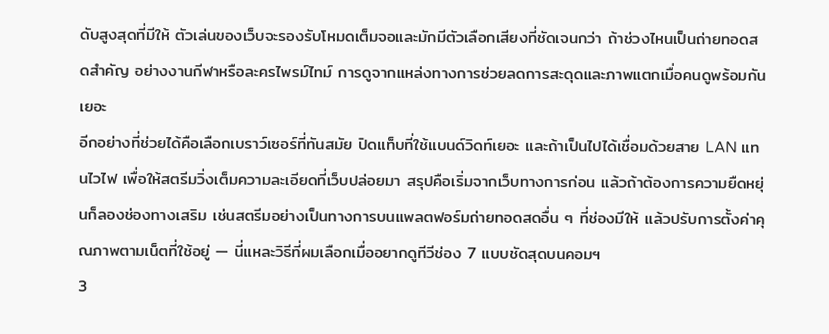ดับสูงสุดที่มีให้ ตัวเล่นของเว็บจะรองรับโหมดเต็มจอและมักมีตัวเลือกเสียงที่ชัดเจนกว่า ถ้าช่วงไหนเป็นถ่ายทอดสดสำคัญ อย่างงานกีฬาหรือละครไพรม์ไทม์ การดูจากแหล่งทางการช่วยลดการสะดุดและภาพแตกเมื่อคนดูพร้อมกันเยอะ
อีกอย่างที่ช่วยได้คือเลือกเบราว์เซอร์ที่ทันสมัย ปิดแท็บที่ใช้แบนด์วิดท์เยอะ และถ้าเป็นไปได้เชื่อมด้วยสาย LAN แทนไวไฟ เพื่อให้สตรีมวิ่งเต็มความละเอียดที่เว็บปล่อยมา สรุปคือเริ่มจากเว็บทางการก่อน แล้วถ้าต้องการความยืดหยุ่นก็ลองช่องทางเสริม เช่นสตรีมอย่างเป็นทางการบนแพลตฟอร์มถ่ายทอดสดอื่น ๆ ที่ช่องมีให้ แล้วปรับการตั้งค่าคุณภาพตามเน็ตที่ใช้อยู่ — นี่แหละวิธีที่ผมเลือกเมื่ออยากดูทีวีช่อง 7 แบบชัดสุดบนคอมฯ
3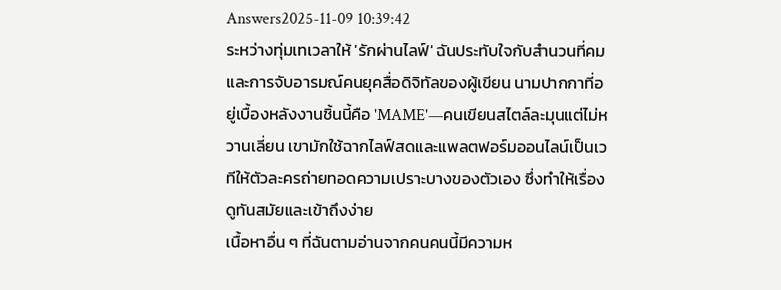Answers2025-11-09 10:39:42
ระหว่างทุ่มเทเวลาให้ 'รักผ่านไลฟ์' ฉันประทับใจกับสำนวนที่คมและการจับอารมณ์คนยุคสื่อดิจิทัลของผู้เขียน นามปากกาที่อยู่เบื้องหลังงานชิ้นนี้คือ 'MAME'—คนเขียนสไตล์ละมุนแต่ไม่หวานเลี่ยน เขามักใช้ฉากไลฟ์สดและแพลตฟอร์มออนไลน์เป็นเวทีให้ตัวละครถ่ายทอดความเปราะบางของตัวเอง ซึ่งทำให้เรื่องดูทันสมัยและเข้าถึงง่าย
เนื้อหาอื่น ๆ ที่ฉันตามอ่านจากคนคนนี้มีความห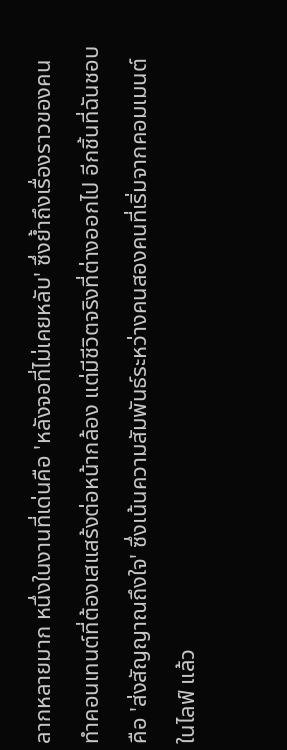ลากหลายมาก หนึ่งในงานที่เด่นคือ 'หลังจอที่ไม่เคยหลับ' ซึ่งย้ำถึงเรื่องราวของคนทำคอนเทนต์ที่ต้องเสแสร้งต่อหน้ากล้อง แต่มีชีวิตจริงที่ต่างออกไป อีกชิ้นที่ฉันชอบคือ 'ส่งสัญญาณถึงใจ' ซึ่งเน้นความสัมพันธ์ระหว่างคนสองคนที่เริ่มจากคอมเมนต์ในไลฟ์ แล้ว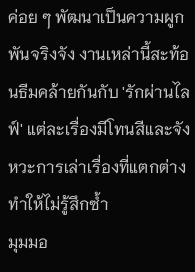ค่อย ๆ พัฒนาเป็นความผูกพันจริงจัง งานเหล่านี้สะท้อนธีมคล้ายกันกับ 'รักผ่านไลฟ์' แต่ละเรื่องมีโทนสีและจังหวะการเล่าเรื่องที่แตกต่าง ทำให้ไม่รู้สึกซ้ำ
มุมมอ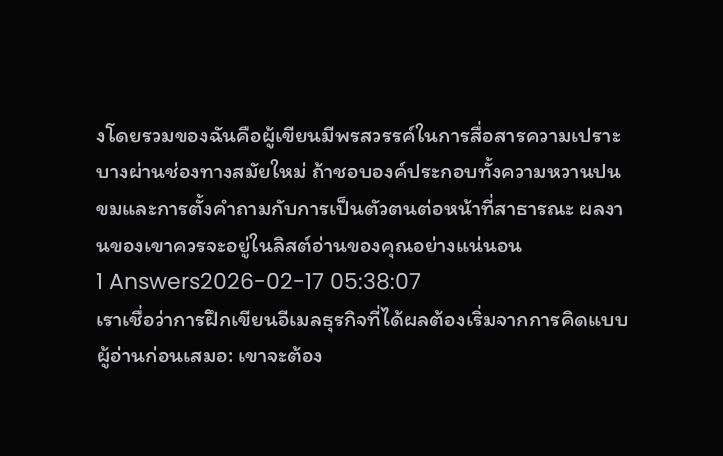งโดยรวมของฉันคือผู้เขียนมีพรสวรรค์ในการสื่อสารความเปราะบางผ่านช่องทางสมัยใหม่ ถ้าชอบองค์ประกอบทั้งความหวานปนขมและการตั้งคำถามกับการเป็นตัวตนต่อหน้าที่สาธารณะ ผลงานของเขาควรจะอยู่ในลิสต์อ่านของคุณอย่างแน่นอน
1 Answers2026-02-17 05:38:07
เราเชื่อว่าการฝึกเขียนอีเมลธุรกิจที่ได้ผลต้องเริ่มจากการคิดแบบผู้อ่านก่อนเสมอ: เขาจะต้อง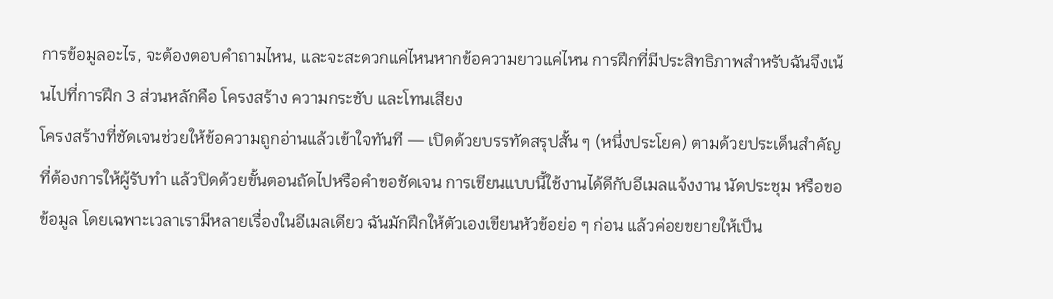การข้อมูลอะไร, จะต้องตอบคำถามไหน, และจะสะดวกแค่ไหนหากข้อความยาวแค่ไหน การฝึกที่มีประสิทธิภาพสำหรับฉันจึงเน้นไปที่การฝึก 3 ส่วนหลักคือ โครงสร้าง ความกระชับ และโทนเสียง
โครงสร้างที่ชัดเจนช่วยให้ข้อความถูกอ่านแล้วเข้าใจทันที — เปิดด้วยบรรทัดสรุปสั้น ๆ (หนึ่งประโยค) ตามด้วยประเด็นสำคัญที่ต้องการให้ผู้รับทำ แล้วปิดด้วยขั้นตอนถัดไปหรือคำขอชัดเจน การเขียนแบบนี้ใช้งานได้ดีกับอีเมลแจ้งงาน นัดประชุม หรือขอข้อมูล โดยเฉพาะเวลาเรามีหลายเรื่องในอีเมลเดียว ฉันมักฝึกให้ตัวเองเขียนหัวข้อย่อ ๆ ก่อน แล้วค่อยขยายให้เป็น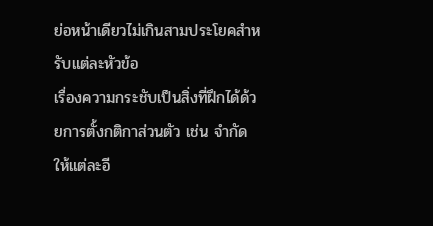ย่อหน้าเดียวไม่เกินสามประโยคสำหรับแต่ละหัวข้อ
เรื่องความกระชับเป็นสิ่งที่ฝึกได้ด้วยการตั้งกติกาส่วนตัว เช่น จำกัดให้แต่ละอี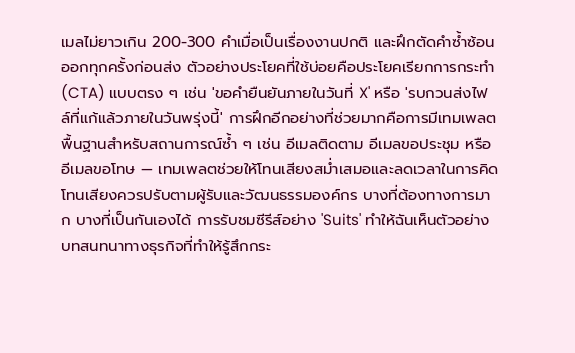เมลไม่ยาวเกิน 200-300 คำเมื่อเป็นเรื่องงานปกติ และฝึกตัดคำซ้ำซ้อนออกทุกครั้งก่อนส่ง ตัวอย่างประโยคที่ใช้บ่อยคือประโยคเรียกการกระทำ (CTA) แบบตรง ๆ เช่น 'ขอคำยืนยันภายในวันที่ X' หรือ 'รบกวนส่งไฟล์ที่แก้แล้วภายในวันพรุ่งนี้' การฝึกอีกอย่างที่ช่วยมากคือการมีเทมเพลตพื้นฐานสำหรับสถานการณ์ซ้ำ ๆ เช่น อีเมลติดตาม อีเมลขอประชุม หรืออีเมลขอโทษ — เทมเพลตช่วยให้โทนเสียงสม่ำเสมอและลดเวลาในการคิด
โทนเสียงควรปรับตามผู้รับและวัฒนธรรมองค์กร บางที่ต้องทางการมาก บางที่เป็นกันเองได้ การรับชมซีรีส์อย่าง 'Suits' ทำให้ฉันเห็นตัวอย่างบทสนทนาทางธุรกิจที่ทำให้รู้สึกกระ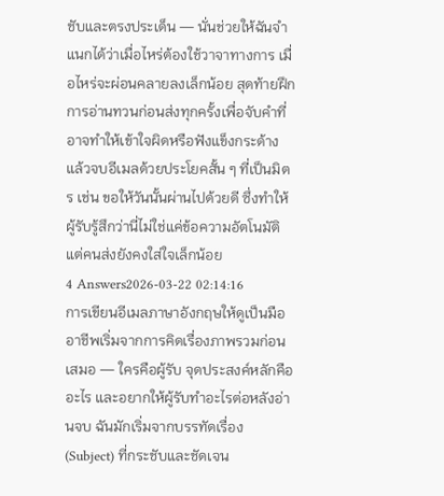ชับและตรงประเด็น — นั่นช่วยให้ฉันจำแนกได้ว่าเมื่อไหร่ต้องใช้วาจาทางการ เมื่อไหร่จะผ่อนคลายลงเล็กน้อย สุดท้ายฝึกการอ่านทวนก่อนส่งทุกครั้งเพื่อจับคำที่อาจทำให้เข้าใจผิดหรือฟังแข็งกระด้าง แล้วจบอีเมลด้วยประโยคสั้น ๆ ที่เป็นมิตร เช่น ขอให้วันนั้นผ่านไปด้วยดี ซึ่งทำให้ผู้รับรู้สึกว่านี่ไม่ใช่แค่ข้อความอัตโนมัติ แต่คนส่งยังคงใส่ใจเล็กน้อย
4 Answers2026-03-22 02:14:16
การเขียนอีเมลภาษาอังกฤษให้ดูเป็นมืออาชีพเริ่มจากการคิดเรื่องภาพรวมก่อนเสมอ — ใครคือผู้รับ จุดประสงค์หลักคืออะไร และอยากให้ผู้รับทำอะไรต่อหลังอ่านจบ ฉันมักเริ่มจากบรรทัดเรื่อง (Subject) ที่กระชับและชัดเจน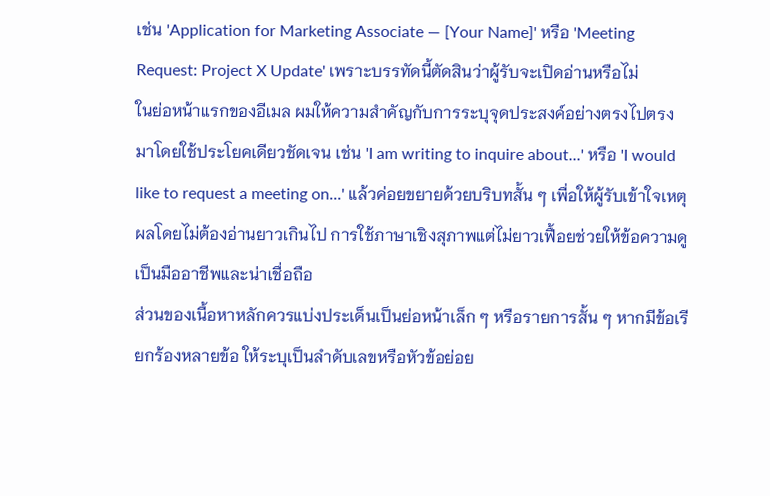เช่น 'Application for Marketing Associate — [Your Name]' หรือ 'Meeting Request: Project X Update' เพราะบรรทัดนี้ตัดสินว่าผู้รับจะเปิดอ่านหรือไม่
ในย่อหน้าแรกของอีเมล ผมให้ความสำคัญกับการระบุจุดประสงค์อย่างตรงไปตรงมาโดยใช้ประโยคเดียวชัดเจน เช่น 'I am writing to inquire about...' หรือ 'I would like to request a meeting on...' แล้วค่อยขยายด้วยบริบทสั้น ๆ เพื่อให้ผู้รับเข้าใจเหตุผลโดยไม่ต้องอ่านยาวเกินไป การใช้ภาษาเชิงสุภาพแต่ไม่ยาวเฟื้อยช่วยให้ข้อความดูเป็นมืออาชีพและน่าเชื่อถือ
ส่วนของเนื้อหาหลักควรแบ่งประเด็นเป็นย่อหน้าเล็ก ๆ หรือรายการสั้น ๆ หากมีข้อเรียกร้องหลายข้อ ให้ระบุเป็นลำดับเลขหรือหัวข้อย่อย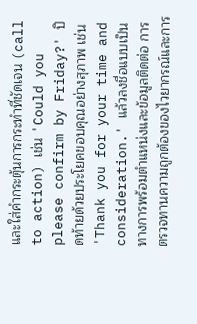และใส่คำกระตุ้นการกระทำที่ชัดเจน (call to action) เช่น 'Could you please confirm by Friday?' ปิดท้ายด้วยประโยคขอบคุณอย่างสุภาพ เช่น 'Thank you for your time and consideration.' แล้วลงชื่อแบบเป็นทางการพร้อมตำแหน่งและข้อมูลติดต่อ การตรวจทานความถูกต้องของไวยากรณ์และการ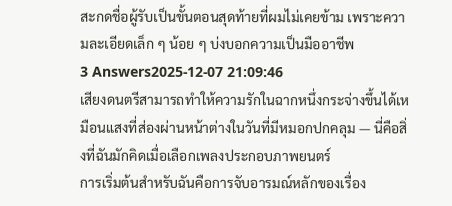สะกดชื่อผู้รับเป็นขั้นตอนสุดท้ายที่ผมไม่เคยข้าม เพราะความละเอียดเล็ก ๆ น้อย ๆ บ่งบอกความเป็นมืออาชีพ
3 Answers2025-12-07 21:09:46
เสียงดนตรีสามารถทำให้ความรักในฉากหนึ่งกระจ่างขึ้นได้เหมือนแสงที่ส่องผ่านหน้าต่างในวันที่มีหมอกปกคลุม — นี่คือสิ่งที่ฉันมักคิดเมื่อเลือกเพลงประกอบภาพยนตร์
การเริ่มต้นสำหรับฉันคือการจับอารมณ์หลักของเรื่อง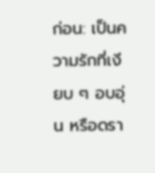ก่อน: เป็นความรักที่เงียบ ๆ อบอุ่น หรือดรา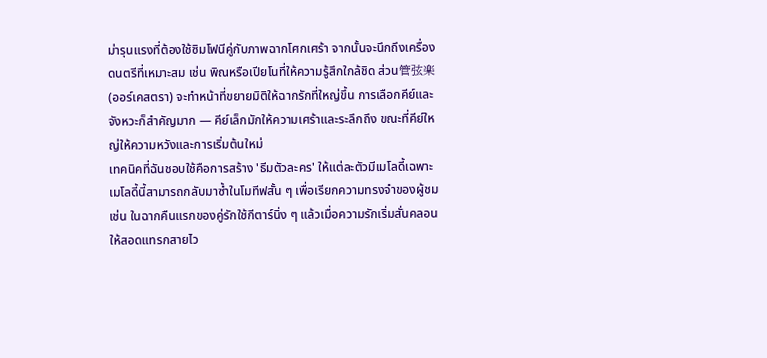ม่ารุนแรงที่ต้องใช้ซิมโฟนีคู่กับภาพฉากโศกเศร้า จากนั้นจะนึกถึงเครื่องดนตรีที่เหมาะสม เช่น พิณหรือเปียโนที่ให้ความรู้สึกใกล้ชิด ส่วน管弦楽 (ออร์เคสตรา) จะทำหน้าที่ขยายมิติให้ฉากรักที่ใหญ่ขึ้น การเลือกคีย์และจังหวะก็สำคัญมาก — คีย์เล็กมักให้ความเศร้าและระลึกถึง ขณะที่คีย์ใหญ่ให้ความหวังและการเริ่มต้นใหม่
เทคนิคที่ฉันชอบใช้คือการสร้าง 'ธีมตัวละคร' ให้แต่ละตัวมีเมโลดี้เฉพาะ เมโลดี้นี้สามารถกลับมาซ้ำในโมทีฟสั้น ๆ เพื่อเรียกความทรงจำของผู้ชม เช่น ในฉากคืนแรกของคู่รักใช้กีตาร์นิ่ง ๆ แล้วเมื่อความรักเริ่มสั่นคลอนให้สอดแทรกสายไว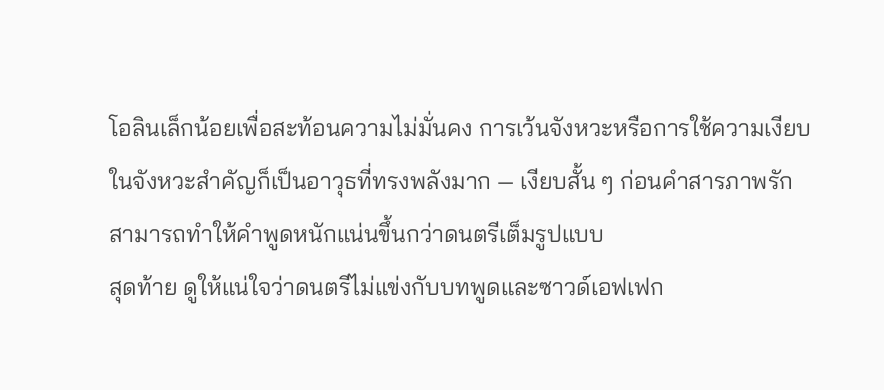โอลินเล็กน้อยเพื่อสะท้อนความไม่มั่นคง การเว้นจังหวะหรือการใช้ความเงียบในจังหวะสำคัญก็เป็นอาวุธที่ทรงพลังมาก — เงียบสั้น ๆ ก่อนคำสารภาพรักสามารถทำให้คำพูดหนักแน่นขึ้นกว่าดนตรีเต็มรูปแบบ
สุดท้าย ดูให้แน่ใจว่าดนตรีไม่แข่งกับบทพูดและซาวด์เอฟเฟก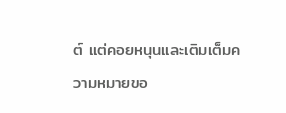ต์ แต่คอยหนุนและเติมเต็มความหมายขอ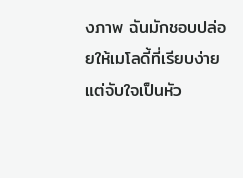งภาพ ฉันมักชอบปล่อยให้เมโลดี้ที่เรียบง่ายแต่จับใจเป็นหัว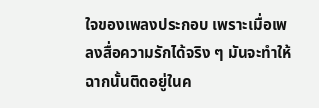ใจของเพลงประกอบ เพราะเมื่อเพลงสื่อความรักได้จริง ๆ มันจะทำให้ฉากนั้นติดอยู่ในค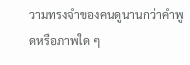วามทรงจำของคนดูนานกว่าคำพูดหรือภาพใด ๆ